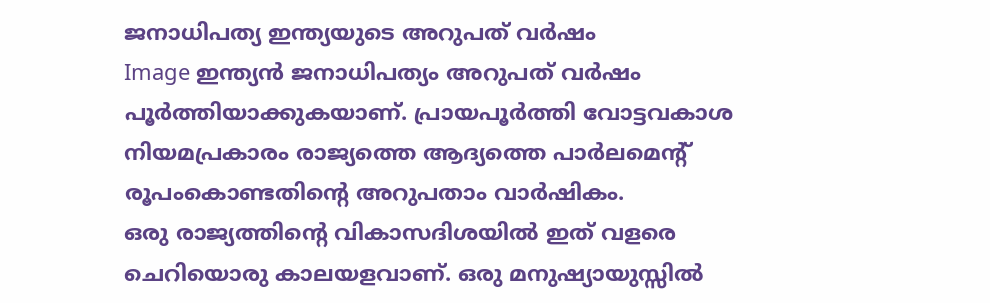ജനാധിപത്യ ഇന്ത്യയുടെ അറുപത് വര്‍ഷം
Image ഇന്ത്യന്‍ ജനാധിപത്യം അറുപത് വര്‍ഷം പൂര്‍ത്തിയാക്കുകയാണ്. പ്രായപൂര്‍ത്തി വോട്ടവകാശ നിയമപ്രകാരം രാജ്യത്തെ ആദ്യത്തെ പാര്‍ലമെന്റ് രൂപംകൊണ്ടതിന്റെ അറുപതാം വാര്‍ഷികം.
ഒരു രാജ്യത്തിന്റെ വികാസദിശയില്‍ ഇത് വളരെ ചെറിയൊരു കാലയളവാണ്. ഒരു മനുഷ്യായുസ്സില്‍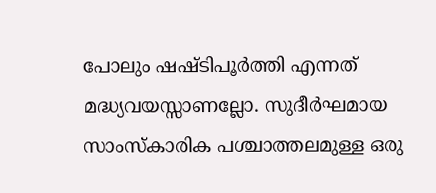പോലും ഷഷ്ടിപൂര്‍ത്തി എന്നത്  മദ്ധ്യവയസ്സാണല്ലോ. സുദീര്‍ഘമായ സാംസ്‌കാരിക പശ്ചാത്തലമുള്ള ഒരു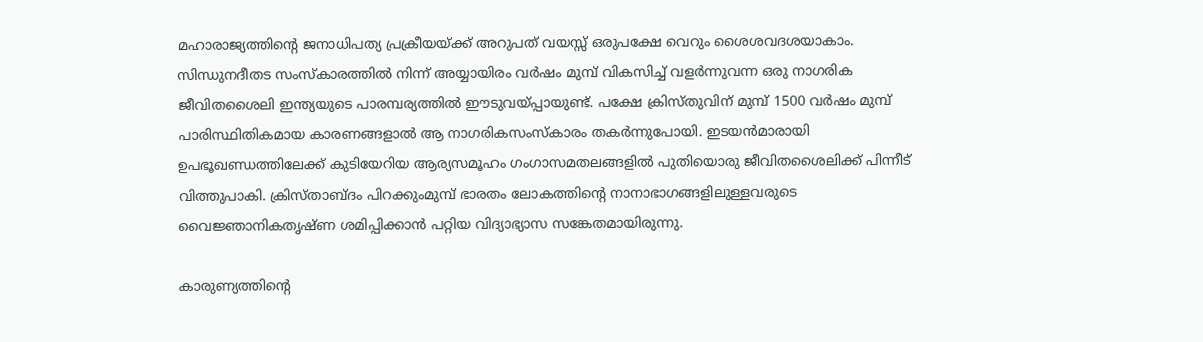മഹാരാജ്യത്തിന്റെ ജനാധിപത്യ പ്രക്രീയയ്ക്ക് അറുപത് വയസ്സ് ഒരുപക്ഷേ വെറും ശൈശവദശയാകാം.
സിന്ധുനദീതട സംസ്‌കാരത്തില്‍ നിന്ന് അയ്യായിരം വര്‍ഷം മുമ്പ് വികസിച്ച് വളര്‍ന്നുവന്ന ഒരു നാഗരിക ജീവിതശൈലി ഇന്ത്യയുടെ പാരമ്പര്യത്തില്‍ ഈടുവയ്പ്പായുണ്ട്. പക്ഷേ ക്രിസ്തുവിന് മുമ്പ് 1500 വര്‍ഷം മുമ്പ് പാരിസ്ഥിതികമായ കാരണങ്ങളാല്‍ ആ നാഗരികസംസ്‌കാരം തകര്‍ന്നുപോയി. ഇടയന്‍മാരായി ഉപഭൂഖണ്ഡത്തിലേക്ക് കുടിയേറിയ ആര്യസമൂഹം ഗംഗാസമതലങ്ങളില്‍ പുതിയൊരു ജീവിതശൈലിക്ക് പിന്നീട് വിത്തുപാകി. ക്രിസ്താബ്ദം പിറക്കുംമുമ്പ് ഭാരതം ലോകത്തിന്റെ നാനാഭാഗങ്ങളിലുള്ളവരുടെ വൈജ്ഞാനികതൃഷ്ണ ശമിപ്പിക്കാന്‍ പറ്റിയ വിദ്യാഭ്യാസ സങ്കേതമായിരുന്നു.

കാരുണ്യത്തിന്റെ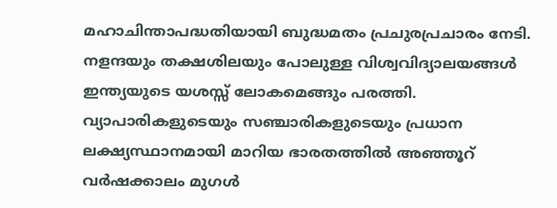മഹാചിന്താപദ്ധതിയായി ബുദ്ധമതം പ്രചുരപ്രചാരം നേടി. നളന്ദയും തക്ഷശിലയും പോലുള്ള വിശ്വവിദ്യാലയങ്ങള്‍ ഇന്ത്യയുടെ യശസ്സ് ലോകമെങ്ങും പരത്തി. വ്യാപാരികളുടെയും സഞ്ചാരികളുടെയും പ്രധാന ലക്ഷ്യസ്ഥാനമായി മാറിയ ഭാരതത്തില്‍ അഞ്ഞൂറ് വര്‍ഷക്കാലം മുഗള്‍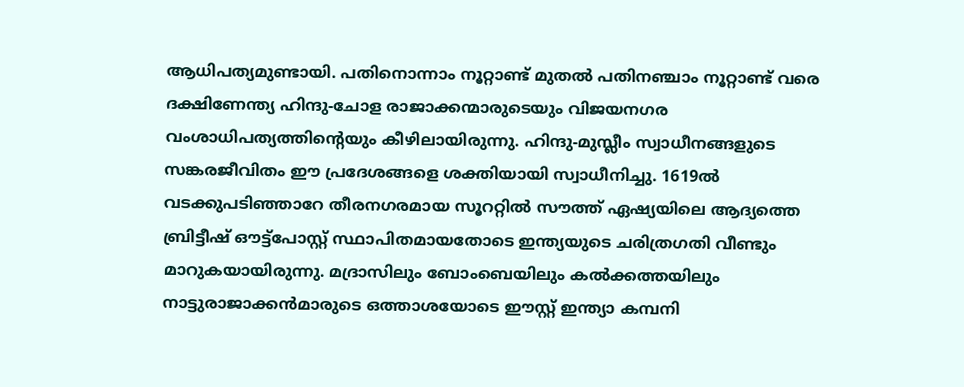ആധിപത്യമുണ്ടായി. പതിനൊന്നാം നൂറ്റാണ്ട് മുതല്‍ പതിനഞ്ചാം നൂറ്റാണ്ട് വരെ ദക്ഷിണേന്ത്യ ഹിന്ദു-ചോള രാജാക്കന്മാരുടെയും വിജയനഗര വംശാധിപത്യത്തിന്റെയും കീഴിലായിരുന്നു. ഹിന്ദു-മുസ്ലീം സ്വാധീനങ്ങളുടെ സങ്കരജീവിതം ഈ പ്രദേശങ്ങളെ ശക്തിയായി സ്വാധീനിച്ചു. 1619ല്‍ വടക്കുപടിഞ്ഞാറേ തീരനഗരമായ സൂററ്റില്‍ സൗത്ത് ഏഷ്യയിലെ ആദ്യത്തെ ബ്രിട്ടീഷ് ഔട്ട്‌പോസ്റ്റ് സ്ഥാപിതമായതോടെ ഇന്ത്യയുടെ ചരിത്രഗതി വീണ്ടും മാറുകയായിരുന്നു. മദ്രാസിലും ബോംബെയിലും കല്‍ക്കത്തയിലും നാട്ടുരാജാക്കന്‍മാരുടെ ഒത്താശയോടെ ഈസ്റ്റ് ഇന്ത്യാ കമ്പനി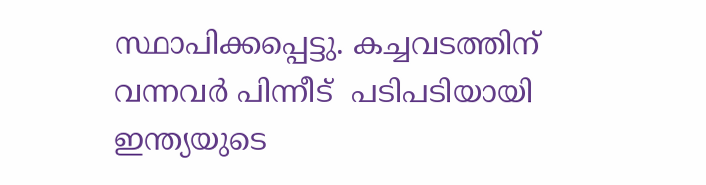സ്ഥാപിക്കപ്പെട്ടു. കച്ചവടത്തിന് വന്നവര്‍ പിന്നീട്  പടിപടിയായി ഇന്ത്യയുടെ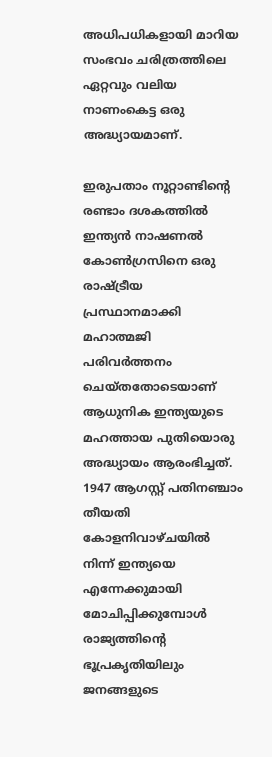അധിപധികളായി മാറിയ സംഭവം ചരിത്രത്തിലെ ഏറ്റവും വലിയ നാണംകെട്ട ഒരു അദ്ധ്യായമാണ്.

ഇരുപതാം നൂറ്റാണ്ടിന്റെ രണ്ടാം ദശകത്തില്‍ ഇന്ത്യന്‍ നാഷണല്‍ കോണ്‍ഗ്രസിനെ ഒരു രാഷ്ട്രീയ പ്രസ്ഥാനമാക്കി മഹാത്മജി പരിവര്‍ത്തനം ചെയ്തതോടെയാണ് ആധുനിക ഇന്ത്യയുടെ മഹത്തായ പുതിയൊരു അദ്ധ്യായം ആരംഭിച്ചത്. 1947 ആഗസ്റ്റ് പതിനഞ്ചാം തീയതി കോളനിവാഴ്ചയില്‍ നിന്ന് ഇന്ത്യയെ എന്നേക്കുമായി മോചിപ്പിക്കുമ്പോള്‍ രാജ്യത്തിന്റെ ഭൂപ്രകൃതിയിലും ജനങ്ങളുടെ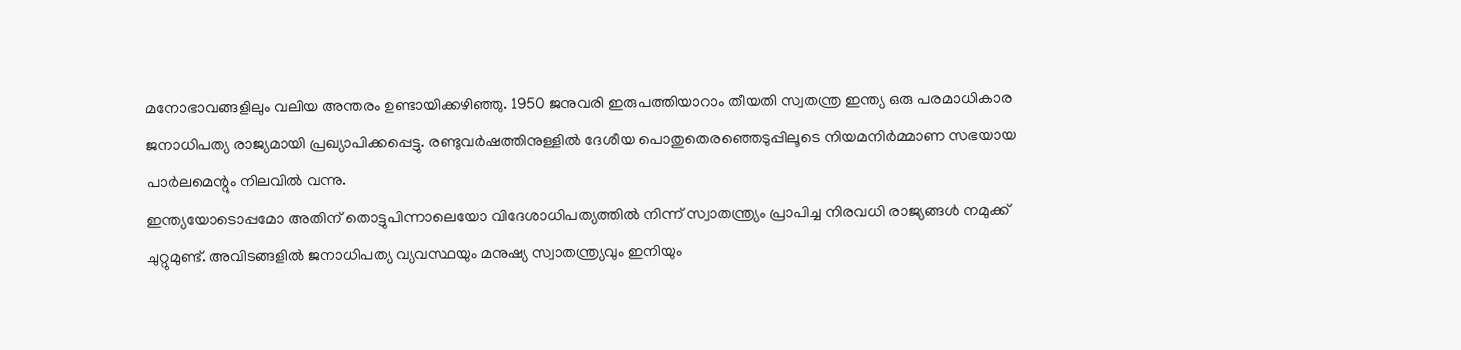മനോഭാവങ്ങളിലും വലിയ അന്തരം ഉണ്ടായിക്കഴിഞ്ഞു. 1950 ജനുവരി ഇരുപത്തിയാറാം തീയതി സ്വതന്ത്ര ഇന്ത്യ ഒരു പരമാധികാര ജനാധിപത്യ രാജ്യമായി പ്രഖ്യാപിക്കപ്പെട്ടു. രണ്ടുവര്‍ഷത്തിനുള്ളില്‍ ദേശീയ പൊതുതെരഞ്ഞെടുപ്പിലൂടെ നിയമനിര്‍മ്മാണ സഭയായ  പാര്‍ലമെന്റും നിലവില്‍ വന്നു.
ഇന്ത്യയോടൊപ്പമോ അതിന് തൊട്ടുപിന്നാലെയോ വിദേശാധിപത്യത്തില്‍ നിന്ന് സ്വാതന്ത്ര്യം പ്രാപിച്ച നിരവധി രാജ്യങ്ങള്‍ നമുക്ക് ചുറ്റുമുണ്ട്. അവിടങ്ങളില്‍ ജനാധിപത്യ വ്യവസ്ഥയും മനുഷ്യ സ്വാതന്ത്ര്യവും ഇനിയും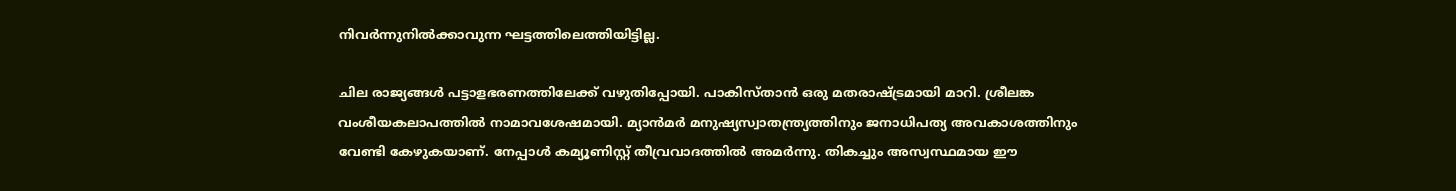നിവര്‍ന്നുനില്‍ക്കാവുന്ന ഘട്ടത്തിലെത്തിയിട്ടില്ല.

ചില രാജ്യങ്ങള്‍ പട്ടാളഭരണത്തിലേക്ക് വഴുതിപ്പോയി. പാകിസ്താന്‍ ഒരു മതരാഷ്ട്രമായി മാറി. ശ്രീലങ്ക വംശീയകലാപത്തില്‍ നാമാവശേഷമായി. മ്യാന്‍മര്‍ മനുഷ്യസ്വാതന്ത്ര്യത്തിനും ജനാധിപത്യ അവകാശത്തിനും വേണ്ടി കേഴുകയാണ്. നേപ്പാള്‍ കമ്യൂണിസ്റ്റ് തീവ്രവാദത്തില്‍ അമര്‍ന്നു. തികച്ചും അസ്വസ്ഥമായ ഈ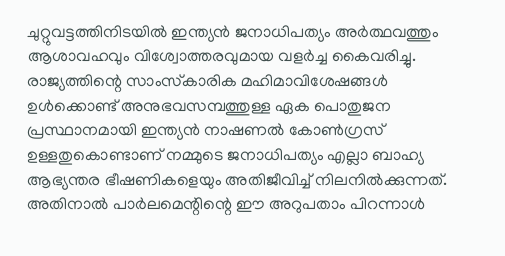ചുറ്റുവട്ടത്തിനിടയില്‍ ഇന്ത്യന്‍ ജനാധിപത്യം അര്‍ത്ഥവത്തും ആശാവഹവും വിശ്വോത്തരവുമായ വളര്‍ച്ച കൈവരിച്ചു. രാജ്യത്തിന്റെ സാംസ്‌കാരിക മഹിമാവിശേഷങ്ങള്‍ ഉള്‍ക്കൊണ്ട് അനുഭവസമ്പത്തുള്ള ഏക പൊതുജന പ്രസ്ഥാനമായി ഇന്ത്യന്‍ നാഷണല്‍ കോണ്‍ഗ്രസ് ഉള്ളതുകൊണ്ടാണ് നമ്മുടെ ജനാധിപത്യം എല്ലാ ബാഹ്യ ആഭ്യന്തര ഭീഷണികളെയും അതിജീവിച്ച് നിലനില്‍ക്കുന്നത്. അതിനാല്‍ പാര്‍ലമെന്റിന്റെ ഈ അറുപതാം പിറന്നാള്‍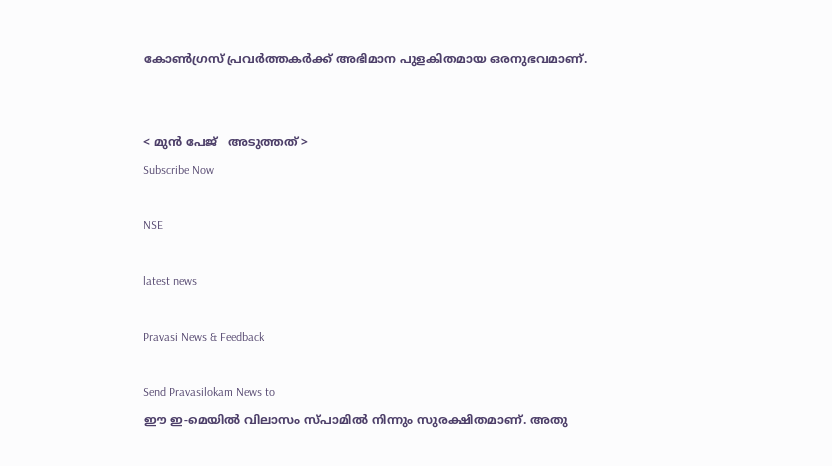കോണ്‍ഗ്രസ് പ്രവര്‍ത്തകര്‍ക്ക് അഭിമാന പുളകിതമായ ഒരനുഭവമാണ്.


< മുന്‍ പേജ്‌   അടുത്തത് >
Subscribe Now

NSE

latest news

Pravasi News & Feedback

Send Pravasilokam News to
ഈ ഇ-മെയില്‍ വിലാസം സ്‌പാമില്‍ നിന്നും സുരക്ഷിതമാണ്‌. അതു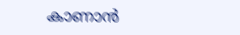കാണാന്‍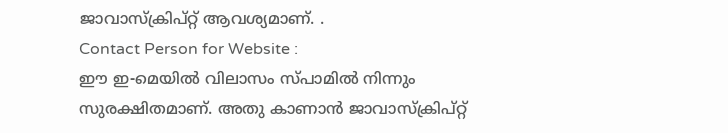ജാവാസ്ക്രിപ്റ്റ്‌ ആവശ്യമാണ്‌. .
Contact Person for Website :
ഈ ഇ-മെയില്‍ വിലാസം സ്‌പാമില്‍ നിന്നും സുരക്ഷിതമാണ്‌. അതു കാണാന്‍ ജാവാസ്ക്രിപ്റ്റ്‌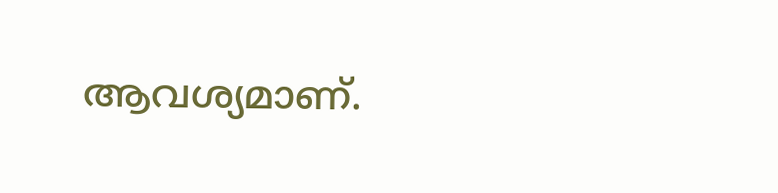ആവശ്യമാണ്‌.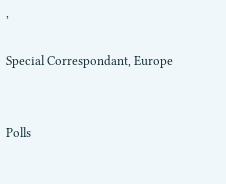,

Special Correspondant, Europe


Polls